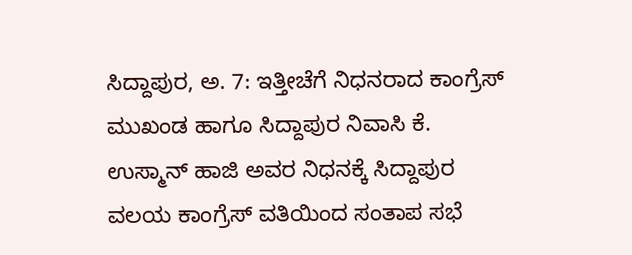ಸಿದ್ದಾಪುರ, ಅ. 7: ಇತ್ತೀಚೆಗೆ ನಿಧನರಾದ ಕಾಂಗ್ರೆಸ್ ಮುಖಂಡ ಹಾಗೂ ಸಿದ್ದಾಪುರ ನಿವಾಸಿ ಕೆ. ಉಸ್ಮಾನ್ ಹಾಜಿ ಅವರ ನಿಧನಕ್ಕೆ ಸಿದ್ದಾಪುರ ವಲಯ ಕಾಂಗ್ರೆಸ್ ವತಿಯಿಂದ ಸಂತಾಪ ಸಭೆ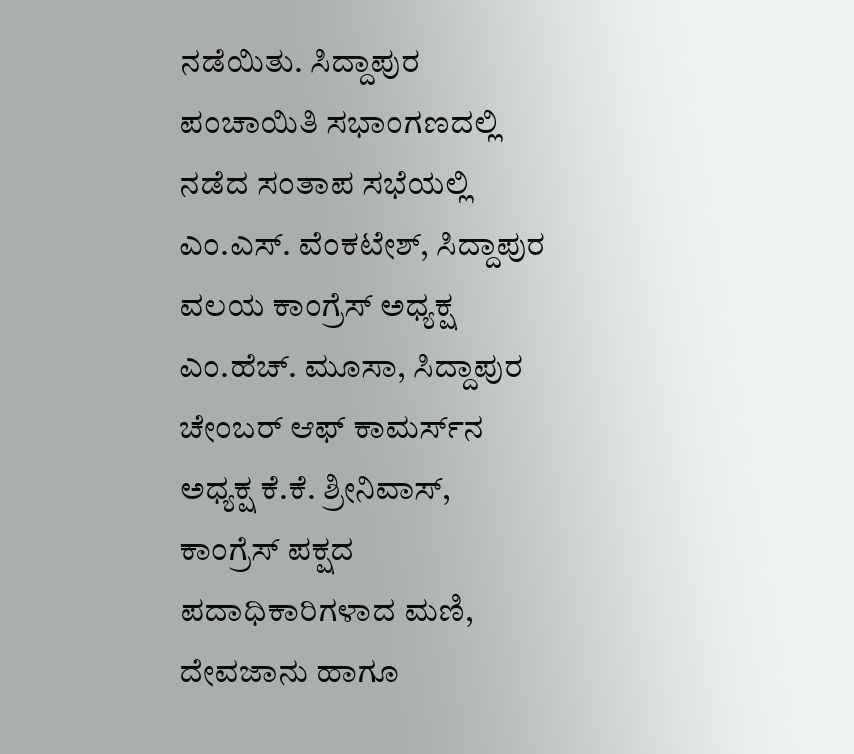ನಡೆಯಿತು. ಸಿದ್ದಾಪುರ ಪಂಚಾಯಿತಿ ಸಭಾಂಗಣದಲ್ಲಿ ನಡೆದ ಸಂತಾಪ ಸಭೆಯಲ್ಲಿ ಎಂ.ಎಸ್. ವೆಂಕಟೇಶ್, ಸಿದ್ದಾಪುರ ವಲಯ ಕಾಂಗ್ರೆಸ್ ಅಧ್ಯಕ್ಷ ಎಂ.ಹೆಚ್. ಮೂಸಾ, ಸಿದ್ದಾಪುರ ಚೇಂಬರ್ ಆಫ್ ಕಾಮರ್ಸ್‍ನ ಅಧ್ಯಕ್ಷ ಕೆ.ಕೆ. ಶ್ರೀನಿವಾಸ್, ಕಾಂಗ್ರೆಸ್ ಪಕ್ಷದ ಪದಾಧಿಕಾರಿಗಳಾದ ಮಣಿ, ದೇವಜಾನು ಹಾಗೂ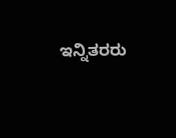ಇನ್ನಿತರರು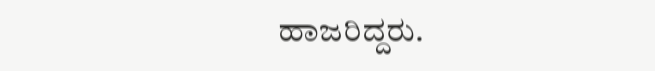ಹಾಜರಿದ್ದರು.